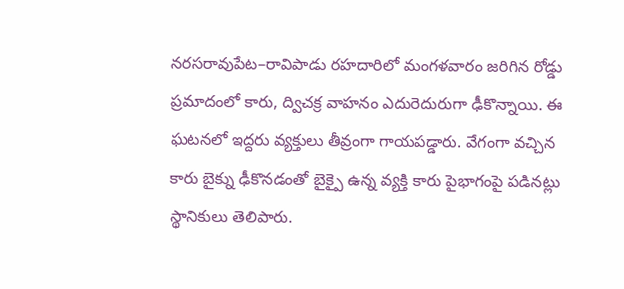నరసరావుపేట–రావిపాడు రహదారిలో మంగళవారం జరిగిన రోడ్డు ప్రమాదంలో కారు, ద్విచక్ర వాహనం ఎదురెదురుగా ఢీకొన్నాయి. ఈ ఘటనలో ఇద్దరు వ్యక్తులు తీవ్రంగా గాయపడ్డారు. వేగంగా వచ్చిన కారు బైక్ను ఢీకొనడంతో బైక్పై ఉన్న వ్యక్తి కారు పైభాగంపై పడినట్లు స్థానికులు తెలిపారు.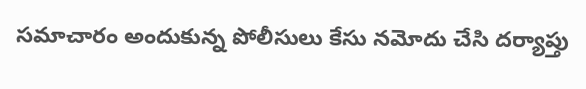సమాచారం అందుకున్న పోలీసులు కేసు నమోదు చేసి దర్యాప్తు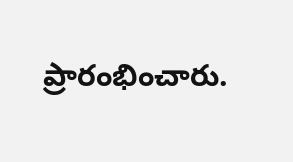ప్రారంభించారు.